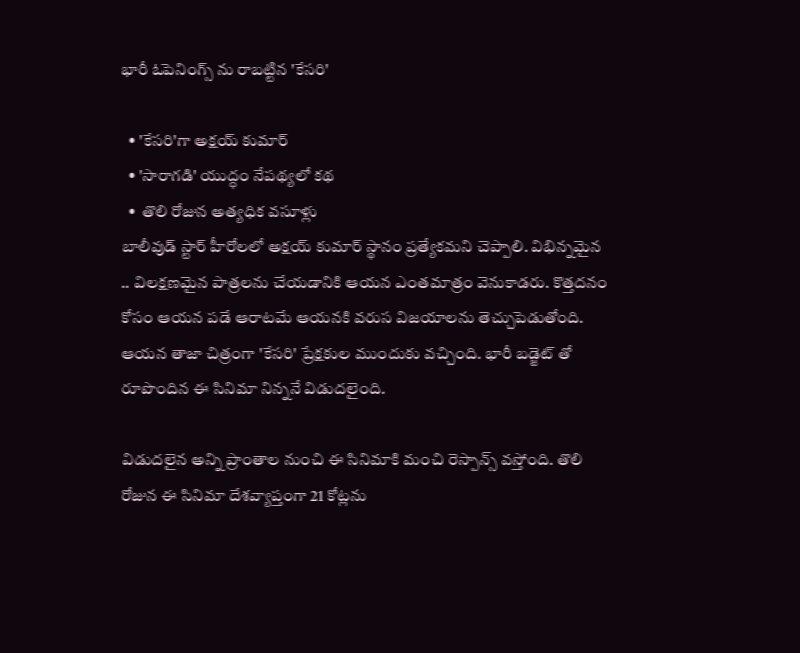భారీ ఓపెనింగ్స్ ను రాబట్టిన 'కేసరి'

  • 'కేసరి'గా అక్షయ్ కుమార్
  • 'సారాగడి' యుద్ధం నేపథ్యలో కథ
  •  తొలి రోజున అత్యధిక వసూళ్లు
బాలీవుడ్ స్టార్ హీరోలలో అక్షయ్ కుమార్ స్థానం ప్రత్యేకమని చెప్పాలి. విభిన్నమైన .. విలక్షణమైన పాత్రలను చేయడానికి ఆయన ఎంతమాత్రం వెనుకాడరు. కొత్తదనం కోసం ఆయన పడే ఆరాటమే ఆయనకి వరుస విజయాలను తెచ్చుపెడుతోంది. ఆయన తాజా చిత్రంగా 'కేసరి' ప్రేక్షకుల ముందుకు వచ్చింది. భారీ బడ్జెట్ తో రూపొందిన ఈ సినిమా నిన్ననే విడుదలైంది.

విడుదలైన అన్ని ప్రాంతాల నుంచి ఈ సినిమాకి మంచి రెస్పాన్స్ వస్తోంది. తొలి రోజున ఈ సినిమా దేశవ్యాప్తంగా 21 కోట్లను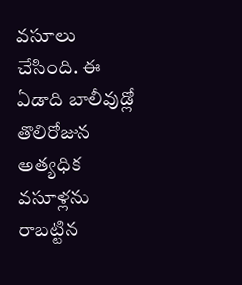వసూలు చేసింది. ఈ ఏడాది బాలీవుడ్లో తొలిరోజున అత్యధిక వసూళ్లను రాబట్టిన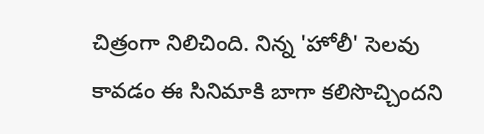చిత్రంగా నిలిచింది. నిన్న 'హోలీ' సెలవు కావడం ఈ సినిమాకి బాగా కలిసొచ్చిందని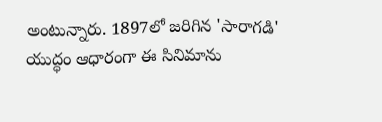అంటున్నారు. 1897లో జరిగిన 'సారాగడి' యుద్ధం ఆధారంగా ఈ సినిమాను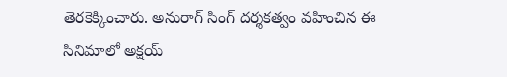తెరకెక్కించారు. అనురాగ్ సింగ్ దర్శకత్వం వహించిన ఈ సినిమాలో అక్షయ్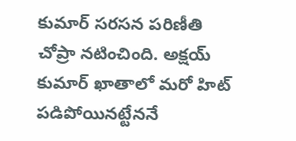కుమార్ సరసన పరిణీతి చోప్రా నటించింది. అక్షయ్ కుమార్ ఖాతాలో మరో హిట్ పడిపోయినట్టేననే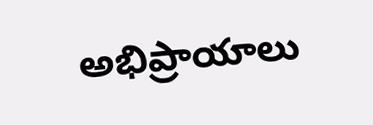అభిప్రాయాలు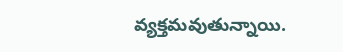వ్యక్తమవుతున్నాయి.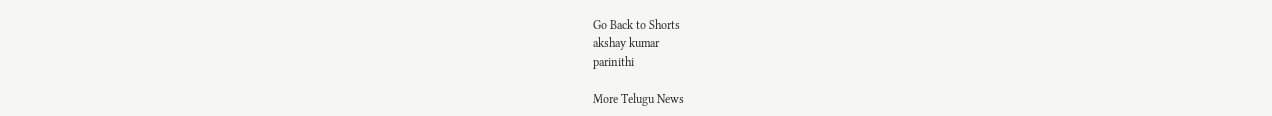Go Back to Shorts
akshay kumar
parinithi

More Telugu News